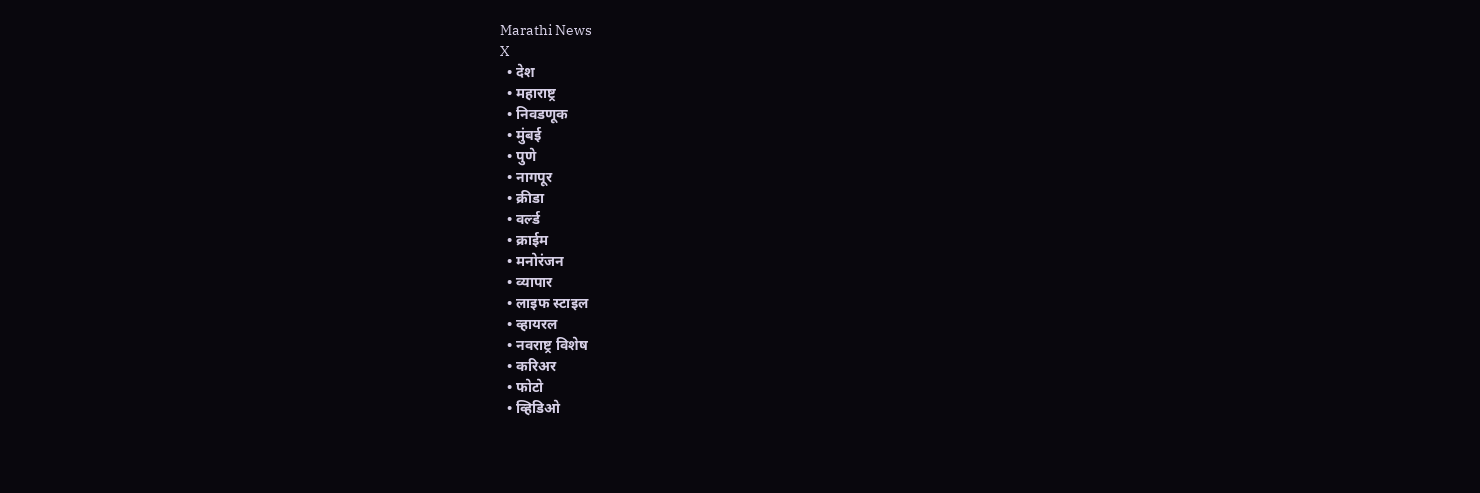Marathi News
X
  • देश
  • महाराष्ट्र
  • निवडणूक
  • मुंबई
  • पुणे
  • नागपूर
  • क्रीडा
  • वर्ल्ड
  • क्राईम
  • मनोरंजन
  • व्यापार
  • लाइफ स्टाइल
  • व्हायरल
  • नवराष्ट्र विशेष
  • करिअर
  • फोटो
  • व्हिडिओ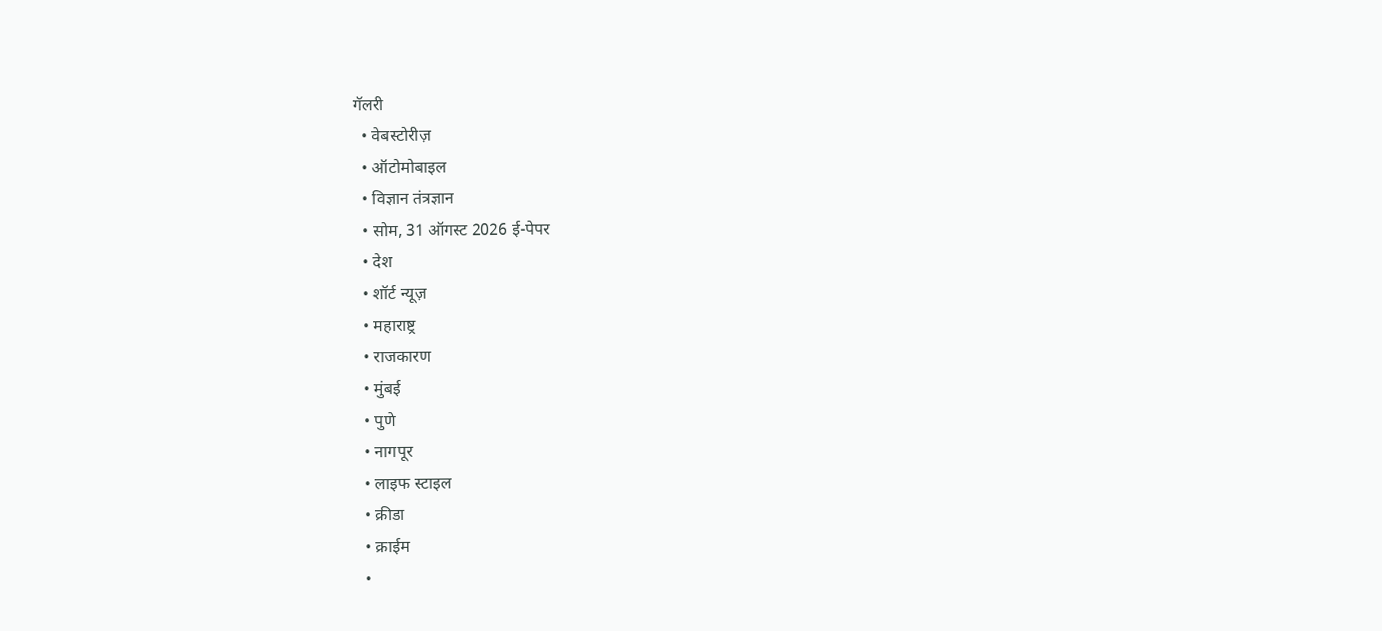गॅलरी
  • वेबस्टोरीज़
  • ऑटोमोबाइल
  • विज्ञान तंत्रज्ञान
  • सोम, 31 ऑगस्ट 2026 ई-पेपर
  • देश
  • शॉर्ट न्यूज़
  • महाराष्ट्र
  • राजकारण
  • मुंबई
  • पुणे
  • नागपूर
  • लाइफ स्टाइल
  • क्रीडा
  • क्राईम
  •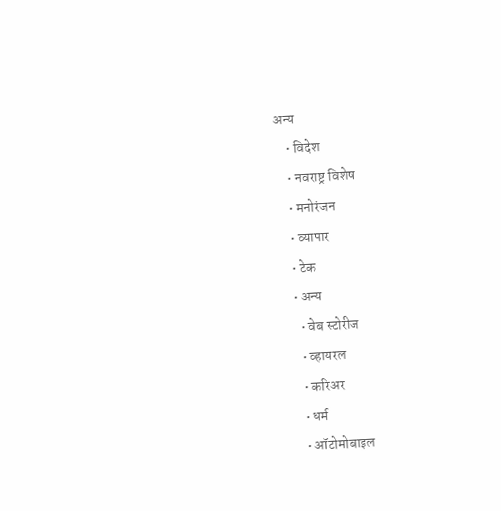अन्य
    • विदेश
    • नवराष्ट्र विशेष
    • मनोरंजन
    • व्यापार
    • टेक
    • अन्य
      • वेब स्टोरीज
      • व्हायरल
      • करिअर
      • धर्म
      • ऑटोमोबाइल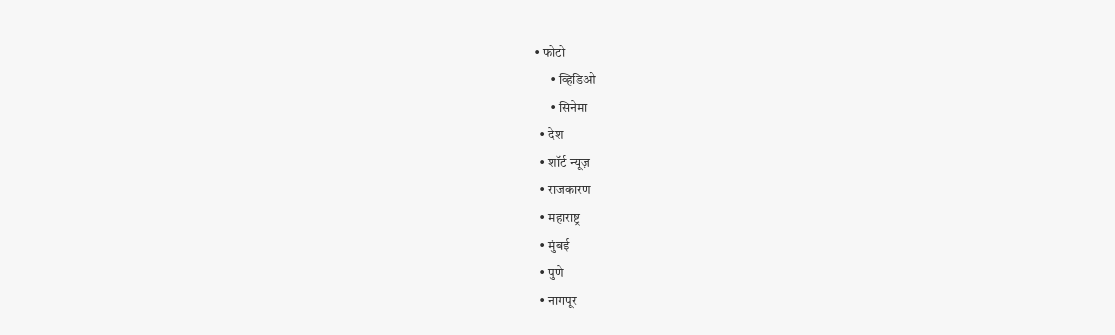• फोटो
      • व्हिडिओ
      • सिनेमा
  • देश
  • शॉर्ट न्यूज़
  • राजकारण
  • महाराष्ट्र
  • मुंबई
  • पुणे
  • नागपूर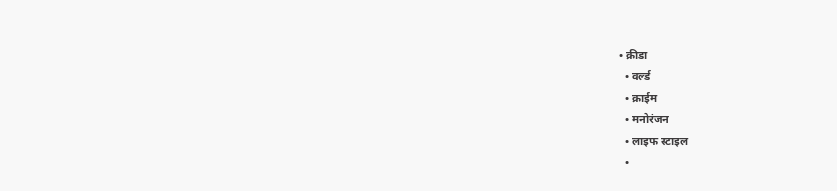• क्रीडा
  • वर्ल्ड
  • क्राईम
  • मनोरंजन
  • लाइफ स्टाइल
  •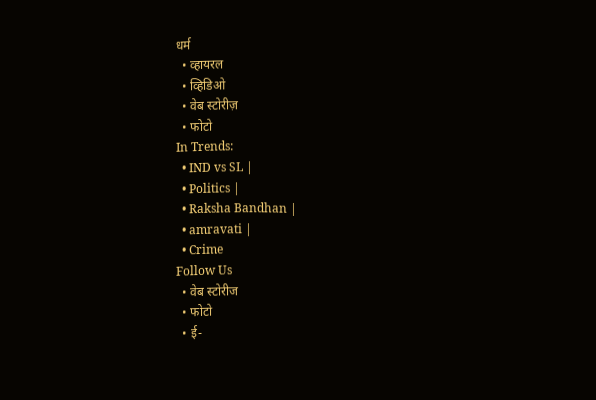धर्म
  • व्हायरल
  • व्हिडिओ
  • वेब स्टोरीज़
  • फोटो
In Trends:
  • IND vs SL |
  • Politics |
  • Raksha Bandhan |
  • amravati |
  • Crime
Follow Us
  • वेब स्टोरीज
  • फोटो
  • ई-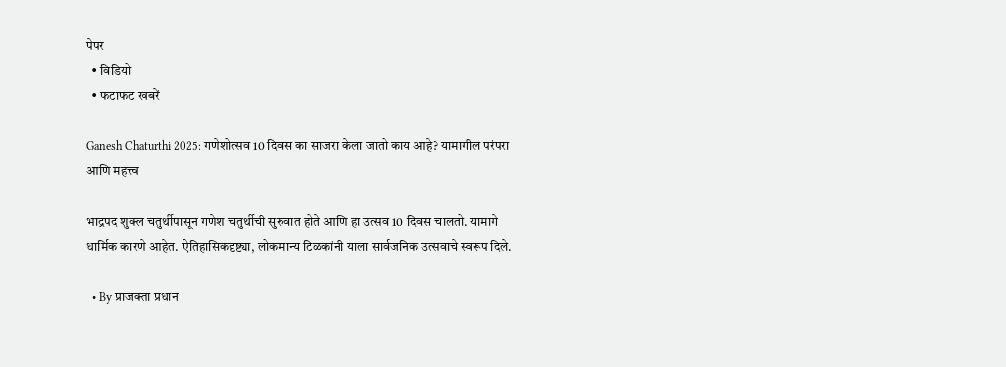पेपर
  • विडियो
  • फटाफट खबरें

Ganesh Chaturthi 2025: गणेशोत्सव 10 दिवस का साजरा केला जातो काय आहे? यामागील परंपरा आणि महत्त्व

भाद्रपद शुक्ल चतुर्थीपासून गणेश चतुर्थीची सुरुवात होते आणि हा उत्सव 10 दिवस चालतो. यामागे धार्मिक कारणे आहेत. ऐतिहासिकदृष्ट्या, लोकमान्य टिळकांनी याला सार्वजनिक उत्सवाचे स्वरूप दिले.

  • By प्राजक्ता प्रधान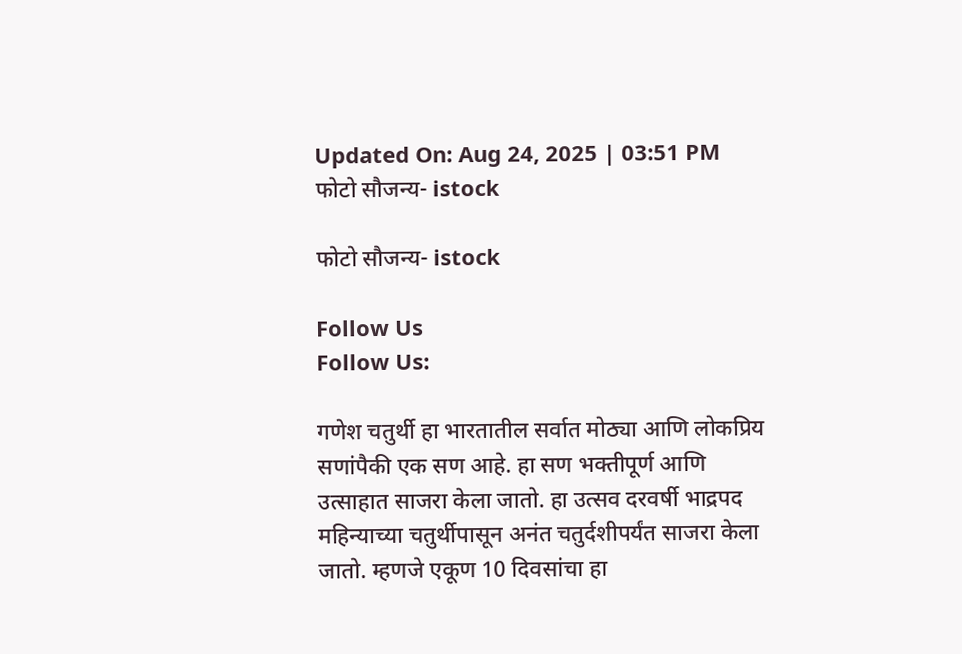Updated On: Aug 24, 2025 | 03:51 PM
फोटो सौजन्य- istock

फोटो सौजन्य- istock

Follow Us
Follow Us:

गणेश चतुर्थी हा भारतातील सर्वात मोठ्या आणि लोकप्रिय सणांपैकी एक सण आहे. हा सण भक्तीपूर्ण आणि उत्साहात साजरा केला जातो. हा उत्सव दरवर्षी भाद्रपद महिन्याच्या चतुर्थीपासून अनंत चतुर्दशीपर्यंत साजरा केला जातो. म्हणजे एकूण 10 दिवसांचा हा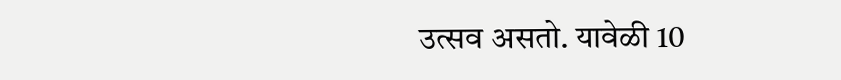उत्सव असतो. यावेळी 10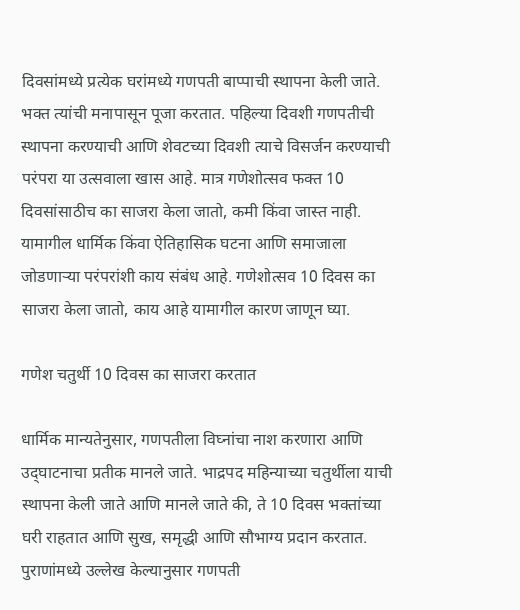दिवसांमध्ये प्रत्येक घरांमध्ये गणपती बाप्पाची स्थापना केली जाते. भक्त त्यांची मनापासून पूजा करतात. पहिल्या दिवशी गणपतीची स्थापना करण्याची आणि शेवटच्या दिवशी त्याचे विसर्जन करण्याची परंपरा या उत्सवाला खास आहे. मात्र गणेशोत्सव फक्त 10 दिवसांसाठीच का साजरा केला जातो, कमी किंवा जास्त नाही. यामागील धार्मिक किंवा ऐतिहासिक घटना आणि समाजाला जोडणाऱ्या परंपरांशी काय संबंध आहे. गणेशोत्सव 10 दिवस का साजरा केला जातो, काय आहे यामागील कारण जाणून घ्या.

गणेश चतुर्थी 10 दिवस का साजरा करतात

धार्मिक मान्यतेनुसार, गणपतीला विघ्नांचा नाश करणारा आणि उद्‌घाटनाचा प्रतीक मानले जाते. भाद्रपद महिन्याच्या चतुर्थीला याची स्थापना केली जाते आणि मानले जाते की, ते 10 दिवस भक्तांच्या घरी राहतात आणि सुख, समृद्धी आणि सौभाग्य प्रदान करतात. पुराणांमध्ये उल्लेख केल्यानुसार गणपती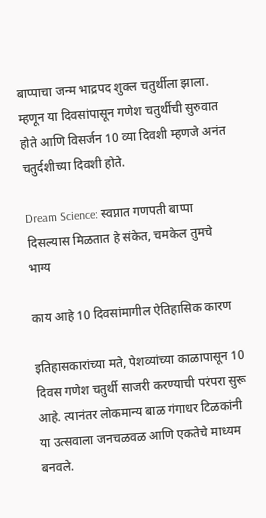बाप्पाचा जन्म भाद्रपद शुक्ल चतुर्थीला झाला. म्हणून या दिवसांपासून गणेश चतुर्थीची सुरुवात होते आणि विसर्जन 10 व्या दिवशी म्हणजे अनंत चतुर्दशीच्या दिवशी होते.

Dream Science: स्वप्नात गणपती बाप्पा दिसल्यास मिळतात हे संकेत, चमकेल तुमचे भाग्य

काय आहे 10 दिवसांमागील ऐतिहासिक कारण

इतिहासकारांच्या मते, पेशव्यांच्या काळापासून 10 दिवस गणेश चतुर्थी साजरी करण्याची परंपरा सुरू आहे. त्यानंतर लोकमान्य बाळ गंगाधर टिळकांनी या उत्सवाला जनचळवळ आणि एकतेचे माध्यम बनवले.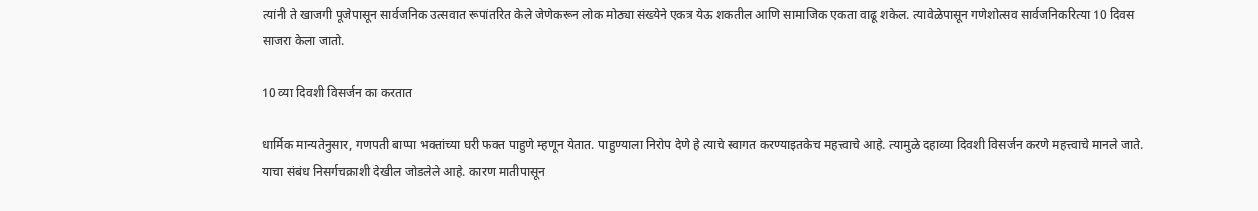त्यांनी ते खाजगी पूजेपासून सार्वजनिक उत्सवात रूपांतरित केले जेणेकरून लोक मोठ्या संख्येने एकत्र येऊ शकतील आणि सामाजिक एकता वाढू शकेल. त्यावेळेपासून गणेशोत्सव सार्वजनिकरित्या 10 दिवस साजरा केला जातो.

10 व्या दिवशी विसर्जन का करतात

धार्मिक मान्यतेनुसार, गणपती बाप्पा भक्तांच्या घरी फक्त पाहुणे म्हणून येतात. पाहुण्याला निरोप देणे हे त्याचे स्वागत करण्याइतकेच महत्त्वाचे आहे. त्यामुळे दहाव्या दिवशी विसर्जन करणे महत्त्वाचे मानले जाते. याचा संबंध निसर्गचक्राशी देखील जोडलेले आहे. कारण मातीपासून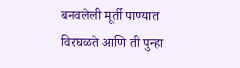बनवलेली मूर्ती पाण्यात विरघळते आणि ती पुन्हा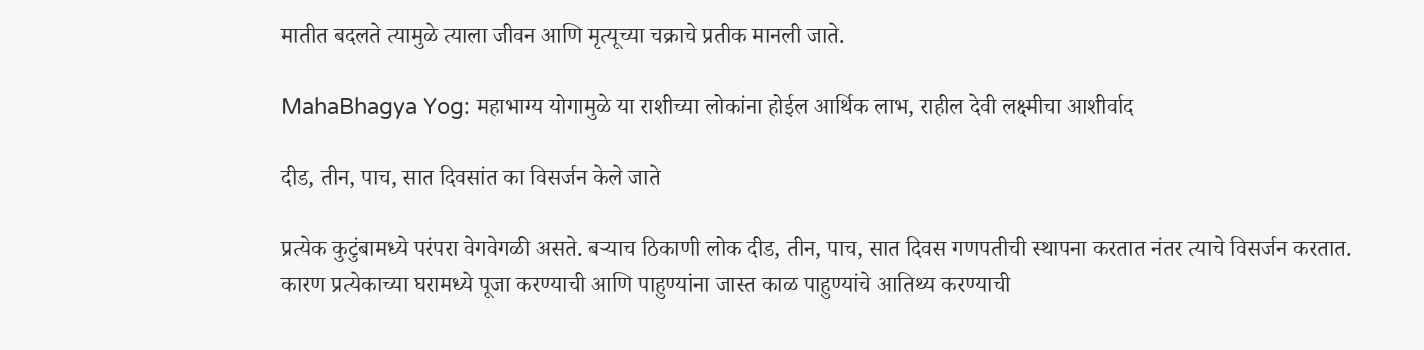मातीत बदलते त्यामुळे त्याला जीवन आणि मृत्यूच्या चक्राचे प्रतीक मानली जाते.

MahaBhagya Yog: महाभाग्य योगामुळे या राशीच्या लोकांना होईल आर्थिक लाभ, राहील देवी लक्ष्मीचा आशीर्वाद

दीड, तीन, पाच, सात दिवसांत का विसर्जन केले जाते

प्रत्येक कुटुंबामध्ये परंपरा वेगवेगळी असते. बऱ्याच ठिकाणी लोक दीड, तीन, पाच, सात दिवस गणपतीची स्थापना करतात नंतर त्याचे विसर्जन करतात. कारण प्रत्येकाच्या घरामध्ये पूजा करण्याची आणि पाहुण्यांना जास्त काळ पाहुण्यांचे आतिथ्य करण्याची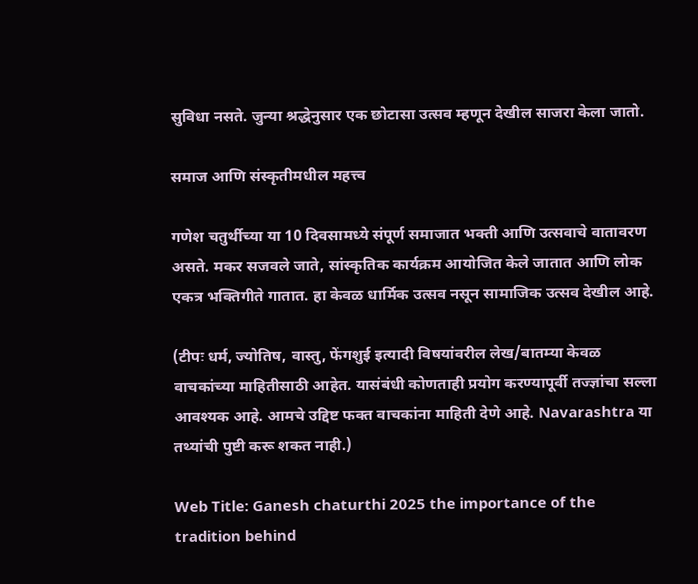सुविधा नसते. जुन्या श्रद्धेनुसार एक छोटासा उत्सव म्हणून देखील साजरा केला जातो.

समाज आणि संस्कृतीमधील महत्त्व

गणेश चतुर्थीच्या या 10 दिवसामध्ये संपूर्ण समाजात भक्ती आणि उत्सवाचे वातावरण असते. मकर सजवले जाते, सांस्कृतिक कार्यक्रम आयोजित केले जातात आणि लोक एकत्र भक्तिगीते गातात. हा केवळ धार्मिक उत्सव नसून सामाजिक उत्सव देखील आहे.

(टीपः धर्म, ज्योतिष, वास्तु, फेंगशुई इत्यादी विषयांवरील लेख/बातम्या केवळ वाचकांच्या माहितीसाठी आहेत. यासंबंधी कोणताही प्रयोग करण्यापूर्वी तज्ज्ञांचा सल्ला आवश्यक आहे. आमचे उद्दिष्ट फक्त वाचकांना माहिती देणे आहे. Navarashtra या तथ्यांची पुष्टी करू शकत नाही.)

Web Title: Ganesh chaturthi 2025 the importance of the tradition behind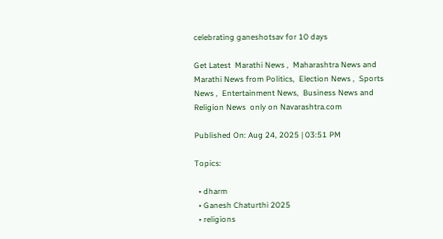celebrating ganeshotsav for 10 days

Get Latest  Marathi News ,  Maharashtra News and  Marathi News from Politics,  Election News ,  Sports News ,  Entertainment News,  Business News and   Religion News  only on Navarashtra.com

Published On: Aug 24, 2025 | 03:51 PM

Topics:

  • dharm
  • Ganesh Chaturthi 2025
  • religions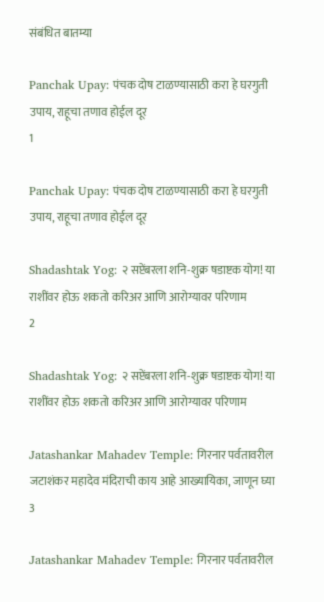संबंधित बातम्या

Panchak Upay: पंचक दोष टाळण्यासाठी करा हे घरगुती उपाय, राहूचा तणाव होईल दूर
1

Panchak Upay: पंचक दोष टाळण्यासाठी करा हे घरगुती उपाय, राहूचा तणाव होईल दूर

Shadashtak Yog: २ सप्टेंबरला शनि-शुक्र षडाष्टक योग! या राशींवर होऊ शकतो करिअर आणि आरोग्यावर परिणाम
2

Shadashtak Yog: २ सप्टेंबरला शनि-शुक्र षडाष्टक योग! या राशींवर होऊ शकतो करिअर आणि आरोग्यावर परिणाम

Jatashankar Mahadev Temple: गिरनार पर्वतावरील जटाशंकर महादेव मंदिराची काय आहे आख्यायिका, जाणून घ्या
3

Jatashankar Mahadev Temple: गिरनार पर्वतावरील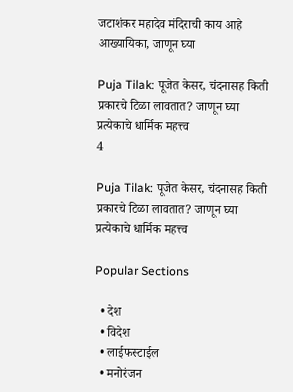जटाशंकर महादेव मंदिराची काय आहे आख्यायिका, जाणून घ्या

Puja Tilak: पूजेत केसर, चंदनासह किती प्रकारचे टिळा लावतात? जाणून घ्या प्रत्येकाचे धार्मिक महत्त्व
4

Puja Tilak: पूजेत केसर, चंदनासह किती प्रकारचे टिळा लावतात? जाणून घ्या प्रत्येकाचे धार्मिक महत्त्व

Popular Sections

  • देश
  • विदेश
  • लाईफस्टाईल
  • मनोरंजन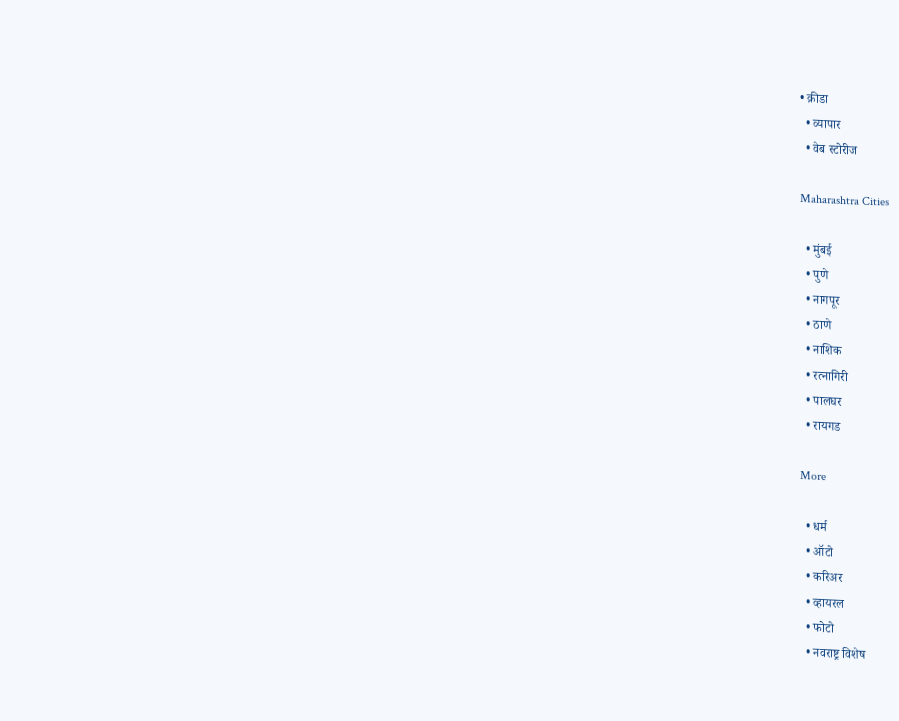• क्रीडा
  • व्यापार
  • वेब स्टोरीज

Maharashtra Cities

  • मुंबई
  • पुणे
  • नागपूर
  • ठाणे
  • नाशिक
  • रत्नागिरी
  • पालघर
  • रायगड

More

  • धर्म
  • ऑटो
  • करिअर
  • व्हायरल
  • फोटो
  • नवराष्ट्र विशेष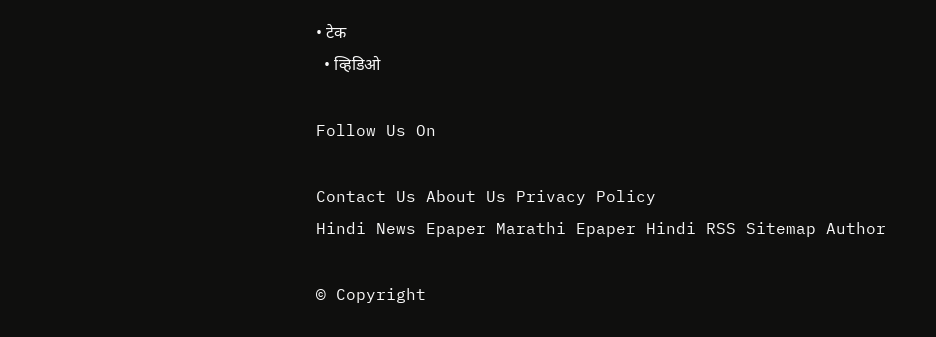• टेक
  • व्हिडिओ

Follow Us On

Contact Us About Us Privacy Policy
Hindi News Epaper Marathi Epaper Hindi RSS Sitemap Author

© Copyright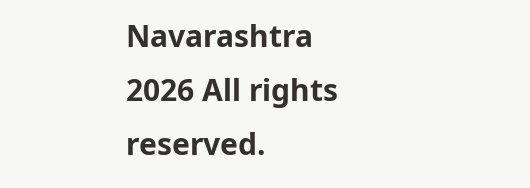Navarashtra 2026 All rights reserved.